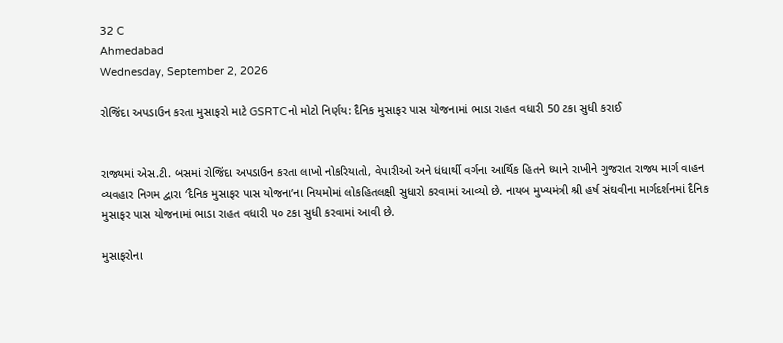32 C
Ahmedabad
Wednesday, September 2, 2026

રોજિંદા અપડાઉન કરતા મુસાફરો માટે GSRTCનો મોટો નિર્ણય: દૈનિક મુસાફર પાસ યોજનામાં ભાડા રાહત વધારી 50 ટકા સુધી કરાઈ


રાજ્યમાં એસ.ટી. બસમાં રોજિંદા અપડાઉન કરતા લાખો નોકરિયાતો, વેપારીઓ અને ધંધાર્થી વર્ગના આર્થિક હિતને ધ્યાને રાખીને ગુજરાત રાજ્ય માર્ગ વાહન વ્યવહાર નિગમ દ્વારા ‘દૈનિક મુસાફર પાસ યોજના’ના નિયમોમાં લોકહિતલક્ષી સુધારો કરવામાં આવ્યો છે. નાયબ મુખ્યમંત્રી શ્રી હર્ષ સંઘવીના માર્ગદર્શનમાં દૈનિક મુસાફર પાસ યોજનામાં ભાડા રાહત વધારી ૫૦ ટકા સુધી કરવામાં આવી છે.

મુસાફરોના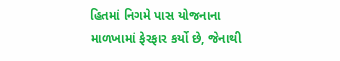હિતમાં નિગમે પાસ યોજનાના માળખામાં ફેરફાર કર્યો છે, જેનાથી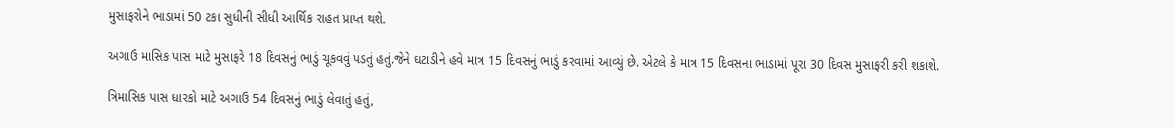મુસાફરોને ભાડામાં 50 ટકા સુધીની સીધી આર્થિક રાહત પ્રાપ્ત થશે.

અગાઉ માસિક પાસ માટે મુસાફરે 18 દિવસનું ભાડું ચૂકવવું પડતું હતું.જેને ઘટાડીને હવે માત્ર 15 દિવસનું ભાડું કરવામાં આવ્યું છે. એટલે કે માત્ર 15 દિવસના ભાડામાં પૂરા 30 દિવસ મુસાફરી કરી શકાશે.

ત્રિમાસિક પાસ ધારકો માટે અગાઉ 54 દિવસનું ભાડું લેવાતું હતું,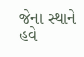જેના સ્થાને હવે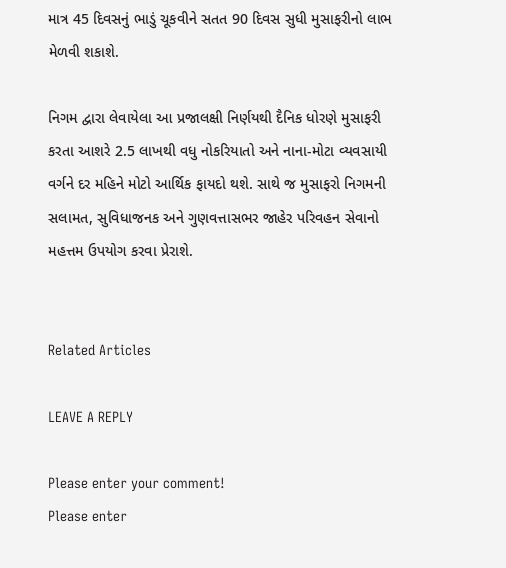માત્ર 45 દિવસનું ભાડું ચૂકવીને સતત 90 દિવસ સુધી મુસાફરીનો લાભ મેળવી શકાશે.

નિગમ દ્વારા લેવાયેલા આ પ્રજાલક્ષી નિર્ણયથી દૈનિક ધોરણે મુસાફરી કરતા આશરે 2.5 લાખથી વધુ નોકરિયાતો અને નાના-મોટા વ્યવસાયી વર્ગને દર મહિને મોટો આર્થિક ફાયદો થશે. સાથે જ મુસાફરો નિગમની સલામત, સુવિધાજનક અને ગુણવત્તાસભર જાહેર પરિવહન સેવાનો મહત્તમ ઉપયોગ કરવા પ્રેરાશે.


Related Articles

LEAVE A REPLY

Please enter your comment!
Please enter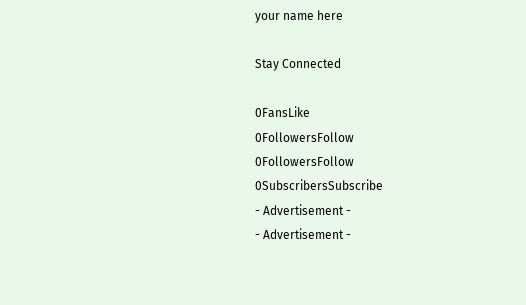your name here

Stay Connected

0FansLike
0FollowersFollow
0FollowersFollow
0SubscribersSubscribe
- Advertisement -
- Advertisement -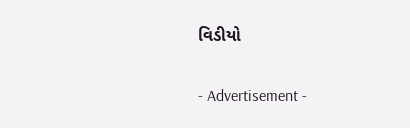વિડીયો

- Advertisement -